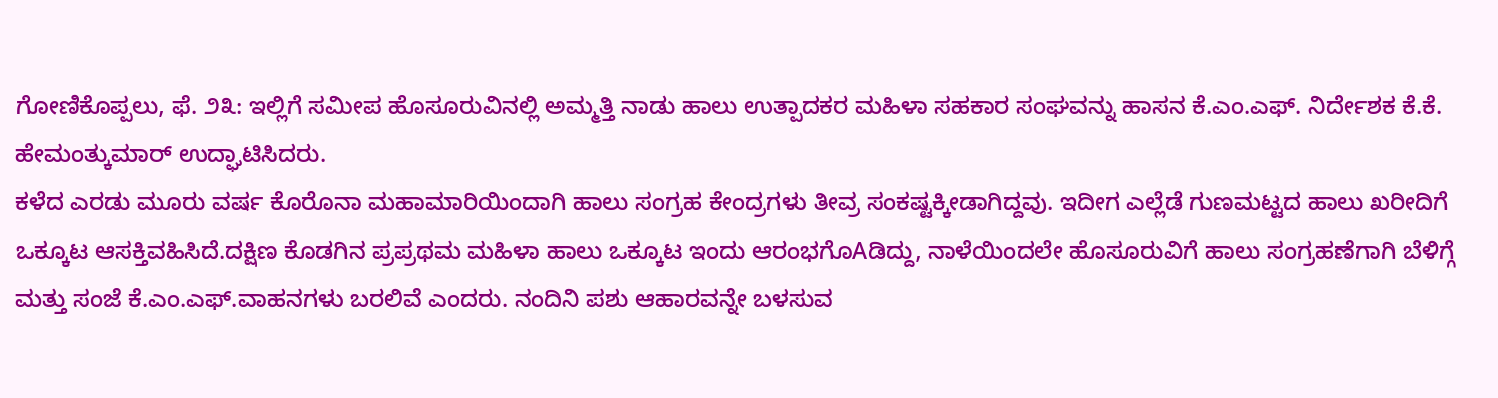ಗೋಣಿಕೊಪ್ಪಲು, ಫೆ. ೨೩: ಇಲ್ಲಿಗೆ ಸಮೀಪ ಹೊಸೂರುವಿನಲ್ಲಿ ಅಮ್ಮತ್ತಿ ನಾಡು ಹಾಲು ಉತ್ಪಾದಕರ ಮಹಿಳಾ ಸಹಕಾರ ಸಂಘವನ್ನು ಹಾಸನ ಕೆ.ಎಂ.ಎಫ್. ನಿರ್ದೇಶಕ ಕೆ.ಕೆ. ಹೇಮಂತ್ಕುಮಾರ್ ಉದ್ಘಾಟಿಸಿದರು.
ಕಳೆದ ಎರಡು ಮೂರು ವರ್ಷ ಕೊರೊನಾ ಮಹಾಮಾರಿಯಿಂದಾಗಿ ಹಾಲು ಸಂಗ್ರಹ ಕೇಂದ್ರಗಳು ತೀವ್ರ ಸಂಕಷ್ಟಕ್ಕೀಡಾಗಿದ್ದವು. ಇದೀಗ ಎಲ್ಲೆಡೆ ಗುಣಮಟ್ಟದ ಹಾಲು ಖರೀದಿಗೆ ಒಕ್ಕೂಟ ಆಸಕ್ತಿವಹಿಸಿದೆ.ದಕ್ಷಿಣ ಕೊಡಗಿನ ಪ್ರಪ್ರಥಮ ಮಹಿಳಾ ಹಾಲು ಒಕ್ಕೂಟ ಇಂದು ಆರಂಭಗೊAಡಿದ್ದು, ನಾಳೆಯಿಂದಲೇ ಹೊಸೂರುವಿಗೆ ಹಾಲು ಸಂಗ್ರಹಣೆಗಾಗಿ ಬೆಳಿಗ್ಗೆ ಮತ್ತು ಸಂಜೆ ಕೆ.ಎಂ.ಎಫ್.ವಾಹನಗಳು ಬರಲಿವೆ ಎಂದರು. ನಂದಿನಿ ಪಶು ಆಹಾರವನ್ನೇ ಬಳಸುವ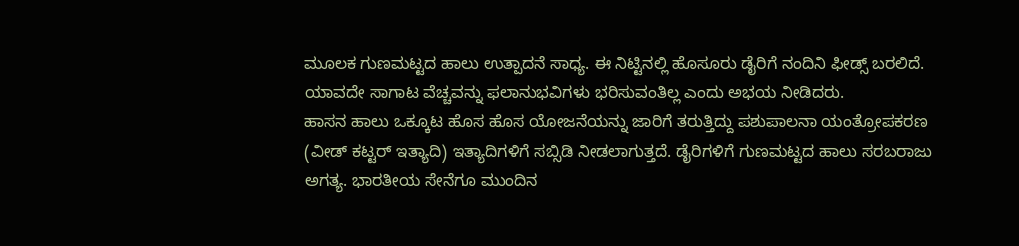ಮೂಲಕ ಗುಣಮಟ್ಟದ ಹಾಲು ಉತ್ಪಾದನೆ ಸಾಧ್ಯ. ಈ ನಿಟ್ಟಿನಲ್ಲಿ ಹೊಸೂರು ಡೈರಿಗೆ ನಂದಿನಿ ಫೀಡ್ಸ್ ಬರಲಿದೆ. ಯಾವದೇ ಸಾಗಾಟ ವೆಚ್ಚವನ್ನು ಫಲಾನುಭವಿಗಳು ಭರಿಸುವಂತಿಲ್ಲ ಎಂದು ಅಭಯ ನೀಡಿದರು.
ಹಾಸನ ಹಾಲು ಒಕ್ಕೂಟ ಹೊಸ ಹೊಸ ಯೋಜನೆಯನ್ನು ಜಾರಿಗೆ ತರುತ್ತಿದ್ದು ಪಶುಪಾಲನಾ ಯಂತ್ರೋಪಕರಣ (ವೀಡ್ ಕಟ್ಟರ್ ಇತ್ಯಾದಿ) ಇತ್ಯಾದಿಗಳಿಗೆ ಸಬ್ಸಿಡಿ ನೀಡಲಾಗುತ್ತದೆ. ಡೈರಿಗಳಿಗೆ ಗುಣಮಟ್ಟದ ಹಾಲು ಸರಬರಾಜು ಅಗತ್ಯ. ಭಾರತೀಯ ಸೇನೆಗೂ ಮುಂದಿನ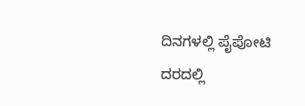ದಿನಗಳಲ್ಲಿ ಪೈಪೋಟಿ ದರದಲ್ಲಿ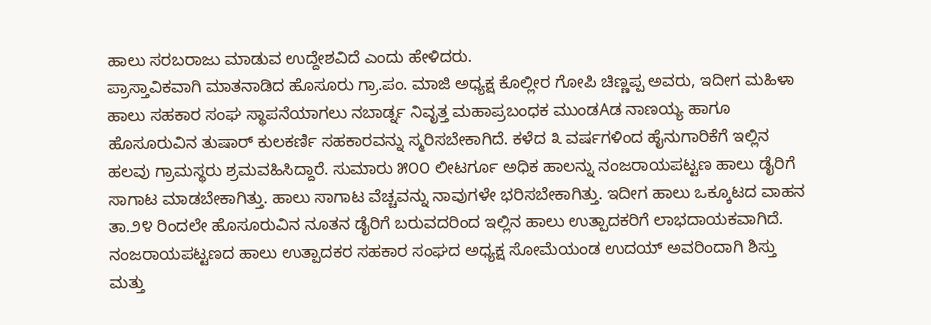ಹಾಲು ಸರಬರಾಜು ಮಾಡುವ ಉದ್ದೇಶವಿದೆ ಎಂದು ಹೇಳಿದರು.
ಪ್ರಾಸ್ತಾವಿಕವಾಗಿ ಮಾತನಾಡಿದ ಹೊಸೂರು ಗ್ರಾ.ಪಂ. ಮಾಜಿ ಅಧ್ಯಕ್ಷ ಕೊಲ್ಲೀರ ಗೋಪಿ ಚಿಣ್ಣಪ್ಪ ಅವರು, ಇದೀಗ ಮಹಿಳಾ ಹಾಲು ಸಹಕಾರ ಸಂಘ ಸ್ಥಾಪನೆಯಾಗಲು ನಬಾರ್ಡ್ನ ನಿವೃತ್ತ ಮಹಾಪ್ರಬಂಧಕ ಮುಂಡAಡ ನಾಣಯ್ಯ ಹಾಗೂ ಹೊಸೂರುವಿನ ತುಷಾರ್ ಕುಲಕರ್ಣಿ ಸಹಕಾರವನ್ನು ಸ್ಮರಿಸಬೇಕಾಗಿದೆ. ಕಳೆದ ೩ ವರ್ಷಗಳಿಂದ ಹೈನುಗಾರಿಕೆಗೆ ಇಲ್ಲಿನ ಹಲವು ಗ್ರಾಮಸ್ಥರು ಶ್ರಮವಹಿಸಿದ್ದಾರೆ. ಸುಮಾರು ೫೦೦ ಲೀಟರ್ಗೂ ಅಧಿಕ ಹಾಲನ್ನು ನಂಜರಾಯಪಟ್ಟಣ ಹಾಲು ಡೈರಿಗೆ ಸಾಗಾಟ ಮಾಡಬೇಕಾಗಿತ್ತು. ಹಾಲು ಸಾಗಾಟ ವೆಚ್ಚವನ್ನು ನಾವುಗಳೇ ಭರಿಸಬೇಕಾಗಿತ್ತು. ಇದೀಗ ಹಾಲು ಒಕ್ಕೂಟದ ವಾಹನ ತಾ.೨೪ ರಿಂದಲೇ ಹೊಸೂರುವಿನ ನೂತನ ಡೈರಿಗೆ ಬರುವದರಿಂದ ಇಲ್ಲಿನ ಹಾಲು ಉತ್ಪಾದಕರಿಗೆ ಲಾಭದಾಯಕವಾಗಿದೆ. ನಂಜರಾಯಪಟ್ಟಣದ ಹಾಲು ಉತ್ಪಾದಕರ ಸಹಕಾರ ಸಂಘದ ಅಧ್ಯಕ್ಷ ಸೋಮೆಯಂಡ ಉದಯ್ ಅವರಿಂದಾಗಿ ಶಿಸ್ತು ಮತ್ತು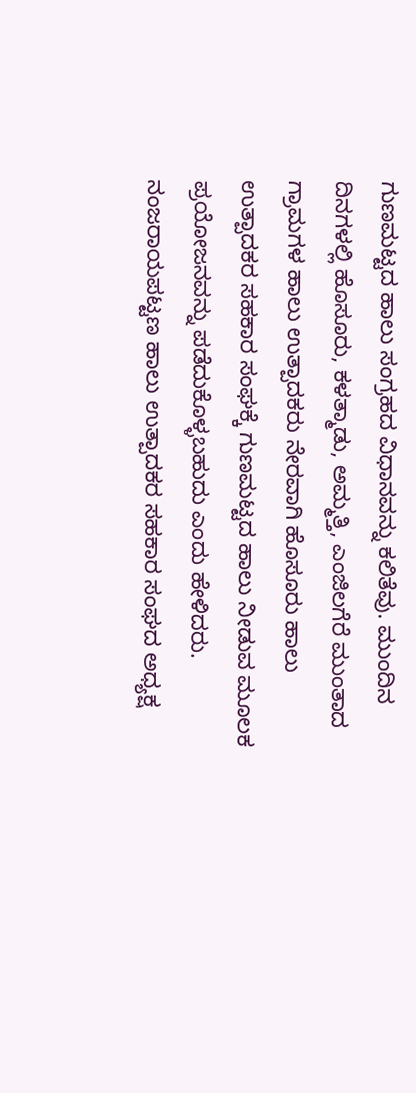ಗುಣಮಟ್ಟದ ಹಾಲು ಸಂಗ್ರಹದ ವಿಧಾನವನ್ನು ಕಲಿತೆವು. ಮುಂದಿನ ದಿನಗಳಲ್ಲಿ ಹೊಸೂರು, ಕಳತ್ಮಾಡು, ಅಮ್ಮತ್ತಿ, ಎಂಜಿಲಗೆರೆ ಮುಂತಾದ ಗ್ರಾಮಗಳ ಹಾಲು ಉತ್ಪಾದಕರು ನೇರವಾಗಿ ಹೊಸೂರು ಹಾಲು ಉತ್ಪಾದಕರ ಸಹಕಾರ ಸಂಘಕ್ಕೆ ಗುಣಮಟ್ಟದ ಹಾಲು ನೀಡುವ ಮೂಲಕ ಪ್ರಯೋಜನವನ್ನು ಪಡೆದುಕೊಳ್ಳಬಹುದು ಎಂದು ಹೇಳಿದರು.
ನಂಜರಾಯಪಟ್ಟಣ ಹಾಲು ಉತ್ಪಾದಕರ ಸಹಕಾರ ಸಂಘದ ಅಧ್ಯಕ್ಷ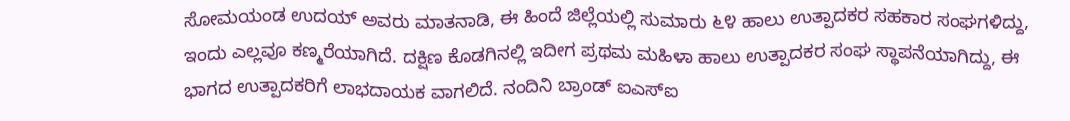ಸೋಮಯಂಡ ಉದಯ್ ಅವರು ಮಾತನಾಡಿ, ಈ ಹಿಂದೆ ಜಿಲ್ಲೆಯಲ್ಲಿ ಸುಮಾರು ೬೪ ಹಾಲು ಉತ್ಪಾದಕರ ಸಹಕಾರ ಸಂಘಗಳಿದ್ದು, ಇಂದು ಎಲ್ಲವೂ ಕಣ್ಮರೆಯಾಗಿದೆ. ದಕ್ಷಿಣ ಕೊಡಗಿನಲ್ಲಿ ಇದೀಗ ಪ್ರಥಮ ಮಹಿಳಾ ಹಾಲು ಉತ್ಪಾದಕರ ಸಂಘ ಸ್ಥಾಪನೆಯಾಗಿದ್ದು, ಈ ಭಾಗದ ಉತ್ಪಾದಕರಿಗೆ ಲಾಭದಾಯಕ ವಾಗಲಿದೆ. ನಂದಿನಿ ಬ್ರಾಂಡ್ ಐಎಸ್ಐ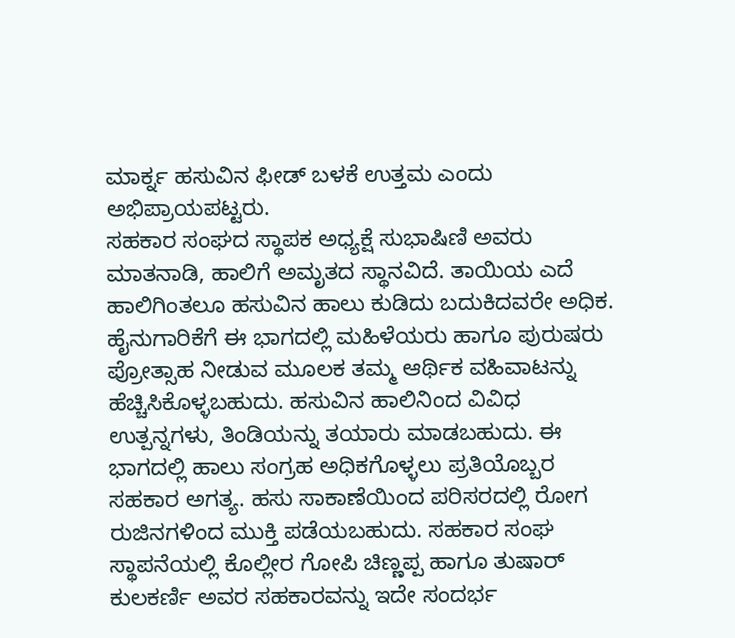ಮಾರ್ಕ್ನ ಹಸುವಿನ ಫೀಡ್ ಬಳಕೆ ಉತ್ತಮ ಎಂದು ಅಭಿಪ್ರಾಯಪಟ್ಟರು.
ಸಹಕಾರ ಸಂಘದ ಸ್ಥಾಪಕ ಅಧ್ಯಕ್ಷೆ ಸುಭಾಷಿಣಿ ಅವರು ಮಾತನಾಡಿ, ಹಾಲಿಗೆ ಅಮೃತದ ಸ್ಥಾನವಿದೆ. ತಾಯಿಯ ಎದೆ ಹಾಲಿಗಿಂತಲೂ ಹಸುವಿನ ಹಾಲು ಕುಡಿದು ಬದುಕಿದವರೇ ಅಧಿಕ. ಹೈನುಗಾರಿಕೆಗೆ ಈ ಭಾಗದಲ್ಲಿ ಮಹಿಳೆಯರು ಹಾಗೂ ಪುರುಷರು ಪ್ರೋತ್ಸಾಹ ನೀಡುವ ಮೂಲಕ ತಮ್ಮ ಆರ್ಥಿಕ ವಹಿವಾಟನ್ನು ಹೆಚ್ಚಿಸಿಕೊಳ್ಳಬಹುದು. ಹಸುವಿನ ಹಾಲಿನಿಂದ ವಿವಿಧ ಉತ್ಪನ್ನಗಳು, ತಿಂಡಿಯನ್ನು ತಯಾರು ಮಾಡಬಹುದು. ಈ ಭಾಗದಲ್ಲಿ ಹಾಲು ಸಂಗ್ರಹ ಅಧಿಕಗೊಳ್ಳಲು ಪ್ರತಿಯೊಬ್ಬರ ಸಹಕಾರ ಅಗತ್ಯ. ಹಸು ಸಾಕಾಣೆಯಿಂದ ಪರಿಸರದಲ್ಲಿ ರೋಗ ರುಜಿನಗಳಿಂದ ಮುಕ್ತಿ ಪಡೆಯಬಹುದು. ಸಹಕಾರ ಸಂಘ ಸ್ಥಾಪನೆಯಲ್ಲಿ ಕೊಲ್ಲೀರ ಗೋಪಿ ಚಿಣ್ಣಪ್ಪ ಹಾಗೂ ತುಷಾರ್ ಕುಲಕರ್ಣಿ ಅವರ ಸಹಕಾರವನ್ನು ಇದೇ ಸಂದರ್ಭ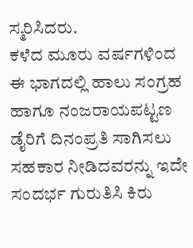ಸ್ಮರಿಸಿದರು.
ಕಳೆದ ಮೂರು ವರ್ಷಗಳಿಂದ ಈ ಭಾಗದಲ್ಲಿ ಹಾಲು ಸಂಗ್ರಹ ಹಾಗೂ ನಂಜರಾಯಪಟ್ಟಣ ಡೈರಿಗೆ ದಿನಂಪ್ರತಿ ಸಾಗಿಸಲು ಸಹಕಾರ ನೀಡಿದವರನ್ನು ಇದೇ ಸಂದರ್ಭ ಗುರುತಿಸಿ ಕಿರು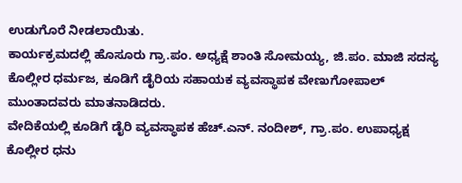ಉಡುಗೊರೆ ನೀಡಲಾಯಿತು.
ಕಾರ್ಯಕ್ರಮದಲ್ಲಿ ಹೊಸೂರು ಗ್ರಾ.ಪಂ. ಅಧ್ಯಕ್ಷೆ ಶಾಂತಿ ಸೋಮಯ್ಯ, ಜಿ.ಪಂ. ಮಾಜಿ ಸದಸ್ಯ ಕೊಲ್ಲೀರ ಧರ್ಮಜ, ಕೂಡಿಗೆ ಡೈರಿಯ ಸಹಾಯಕ ವ್ಯವಸ್ಥಾಪಕ ವೇಣುಗೋಪಾಲ್ ಮುಂತಾದವರು ಮಾತನಾಡಿದರು.
ವೇದಿಕೆಯಲ್ಲಿ ಕೂಡಿಗೆ ಡೈರಿ ವ್ಯವಸ್ಥಾಪಕ ಹೆಚ್.ಎನ್. ನಂದೀಶ್, ಗ್ರಾ.ಪಂ. ಉಪಾಧ್ಯಕ್ಷ ಕೊಲ್ಲೀರ ಧನು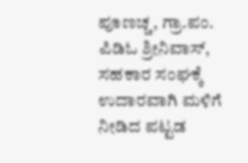ಪೂಣಚ್ಚ, ಗ್ರಾ.ಪಂ. ಪಿಡಿಓ ಶ್ರೀನಿವಾಸ್, ಸಹಕಾರ ಸಂಘಕ್ಕೆ ಉದಾರವಾಗಿ ಮಳಿಗೆ ನೀಡಿದ ಪಟ್ಟಡ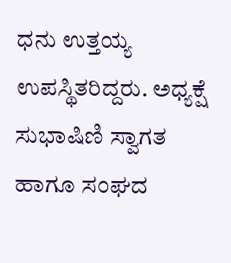ಧನು ಉತ್ತಯ್ಯ ಉಪಸ್ಥಿತರಿದ್ದರು. ಅಧ್ಯಕ್ಷೆ ಸುಭಾಷಿಣಿ ಸ್ವಾಗತ ಹಾಗೂ ಸಂಘದ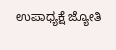ಉಪಾಧ್ಯಕ್ಷೆ ಜ್ಯೋತಿ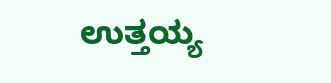ಉತ್ತಯ್ಯ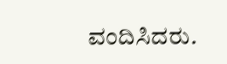ವಂದಿಸಿದರು.